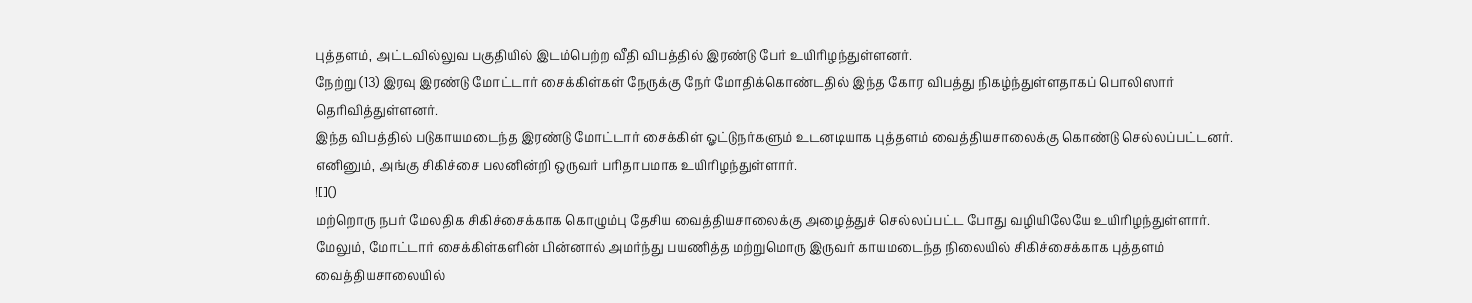புத்தளம், அட்டவில்லுவ பகுதியில் இடம்பெற்ற வீதி விபத்தில் இரண்டு பேர் உயிரிழந்துள்ளனர்.
நேற்று (13) இரவு இரண்டு மோட்டார் சைக்கிள்கள் நேருக்கு நேர் மோதிக்கொண்டதில் இந்த கோர விபத்து நிகழ்ந்துள்ளதாகப் பொலிஸார் தெரிவித்துள்ளனர்.
இந்த விபத்தில் படுகாயமடைந்த இரண்டு மோட்டார் சைக்கிள் ஓட்டுநர்களும் உடனடியாக புத்தளம் வைத்தியசாலைக்கு கொண்டு செல்லப்பட்டனர். எனினும், அங்கு சிகிச்சை பலனின்றி ஒருவர் பரிதாபமாக உயிரிழந்துள்ளார்.
![]()
மற்றொரு நபர் மேலதிக சிகிச்சைக்காக கொழும்பு தேசிய வைத்தியசாலைக்கு அழைத்துச் செல்லப்பட்ட போது வழியிலேயே உயிரிழந்துள்ளார்.
மேலும், மோட்டார் சைக்கிள்களின் பின்னால் அமர்ந்து பயணித்த மற்றுமொரு இருவர் காயமடைந்த நிலையில் சிகிச்சைக்காக புத்தளம் வைத்தியசாலையில்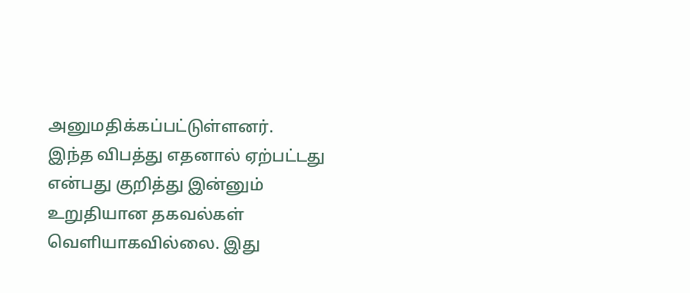அனுமதிக்கப்பட்டுள்ளனர்.
இந்த விபத்து எதனால் ஏற்பட்டது என்பது குறித்து இன்னும் உறுதியான தகவல்கள் வெளியாகவில்லை. இது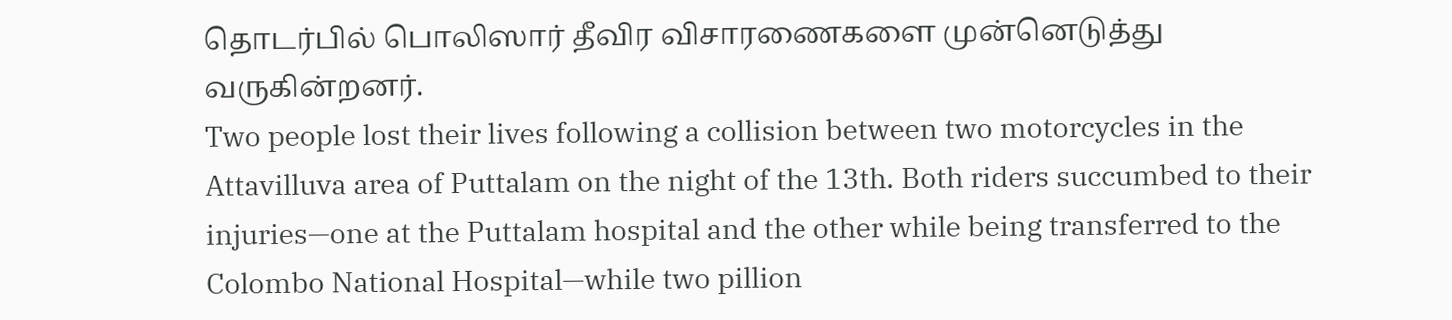தொடர்பில் பொலிஸார் தீவிர விசாரணைகளை முன்னெடுத்து வருகின்றனர்.
Two people lost their lives following a collision between two motorcycles in the Attavilluva area of Puttalam on the night of the 13th. Both riders succumbed to their injuries—one at the Puttalam hospital and the other while being transferred to the Colombo National Hospital—while two pillion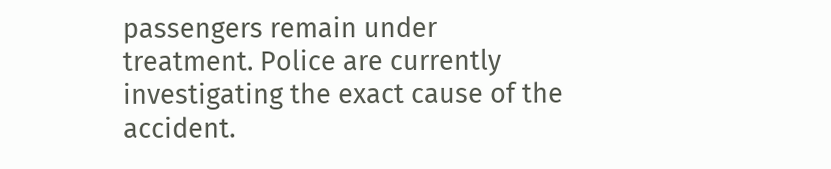passengers remain under treatment. Police are currently investigating the exact cause of the accident.